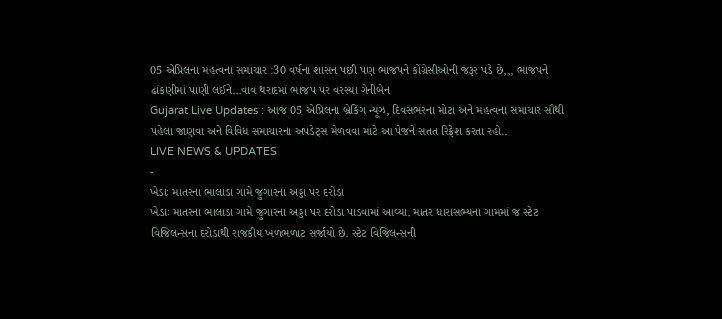05 એપ્રિલના મહત્વના સમાચાર :30 વર્ષના શાસન પછી પણ ભાજપને કોંગ્રેસીઓની જરૂર પડે છે,,, ભાજપને ઢાંકણીમાં પાણી લઈને…વાવ થરાદમાં ભાજપ પર વરસ્યા ગેનીબેન
Gujarat Live Updates : આજ 05 એપ્રિલના બ્રેકિંગ ન્યૂઝ, દિવસભરના મોટા અને મહત્વના સમાચાર સૌથી પહેલા જાણવા અને વિવિધ સમાચારના અપડેટ્સ મેળવવા માટે આ પેજને સતત રિફ્રેશ કરતા રહો..
LIVE NEWS & UPDATES
-
ખેડાઃ માતરના ભાલાડા ગામે જુગારના અડ્ડા પર દરોડા
ખેડાઃ માતરના ભાલાડા ગામે જુગારના અડ્ડા પર દરોડા પાડવામાં આવ્યા. માતર ધારાસભ્યના ગામમાં જ સ્ટેટ વિજિલન્સના દરોડાથી રાજકીય ખળભળાટ સર્જાયો છે. સ્ટેટ વિજિલન્સની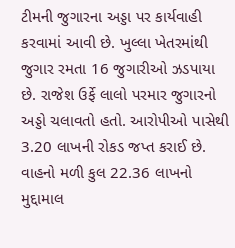ટીમની જુગારના અડ્ડા પર કાર્યવાહી કરવામાં આવી છે. ખુલ્લા ખેતરમાંથી જુગાર રમતા 16 જુગારીઓ ઝડપાયા છે. રાજેશ ઉર્ફે લાલો પરમાર જુગારનો અડ્ડો ચલાવતો હતો. આરોપીઓ પાસેથી 3.20 લાખની રોકડ જપ્ત કરાઈ છે. વાહનો મળી કુલ 22.36 લાખનો મુદ્દામાલ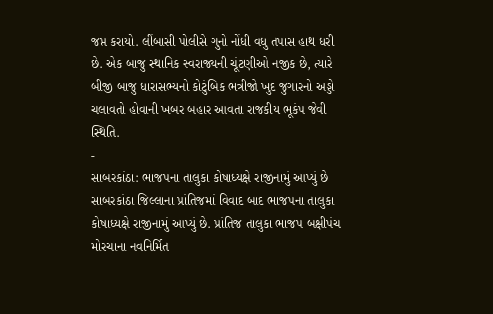જપ્ત કરાયો. લીંબાસી પોલીસે ગુનો નોંધી વધુ તપાસ હાથ ધરી છે. એક બાજુ સ્થાનિક સ્વરાજ્યની ચૂંટણીઓ નજીક છે, ત્યારે બીજી બાજુ ધારાસભ્યનો કોટુંબિક ભત્રીજો ખુદ જુગારનો અડ્ડો ચલાવતો હોવાની ખબર બહાર આવતા રાજકીય ભૂકંપ જેવી સ્થિતિ.
-
સાબરકાંઠા: ભાજપના તાલુકા કોષાધ્યક્ષે રાજીનામું આપ્યું છે
સાબરકાંઠા જિલ્લાના પ્રાંતિજમાં વિવાદ બાદ ભાજપના તાલુકા કોષાધ્યક્ષે રાજીનામું આપ્યું છે. પ્રાંતિજ તાલુકા ભાજપ બક્ષીપંચ મોરચાના નવનિર્મિત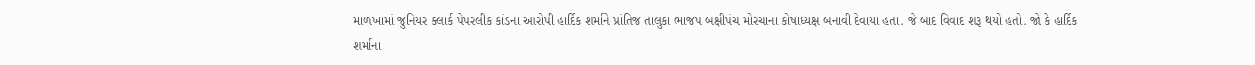માળખામાં જુનિયર ક્લાર્ક પેપરલીક કાંડના આરોપી હાર્દિક શર્માને પ્રાંતિજ તાલુકા ભાજપ બક્ષીપંચ મોરચાના કોષાધ્યક્ષ બનાવી દેવાયા હતા. જે બાદ વિવાદ શરૂ થયો હતો. જો કે હાર્દિક શર્માના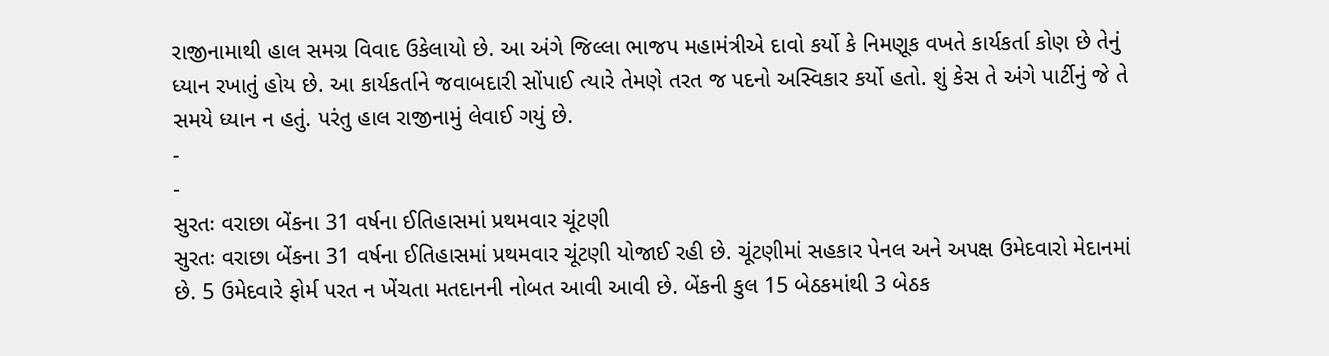રાજીનામાથી હાલ સમગ્ર વિવાદ ઉકેલાયો છે. આ અંગે જિલ્લા ભાજપ મહામંત્રીએ દાવો કર્યો કે નિમણૂક વખતે કાર્યકર્તા કોણ છે તેનું ધ્યાન રખાતું હોય છે. આ કાર્યકર્તાને જવાબદારી સોંપાઈ ત્યારે તેમણે તરત જ પદનો અસ્વિકાર કર્યો હતો. શું કેસ તે અંગે પાર્ટીનું જે તે સમયે ધ્યાન ન હતું. પરંતુ હાલ રાજીનામું લેવાઈ ગયું છે.
-
-
સુરતઃ વરાછા બેંકના 31 વર્ષના ઈતિહાસમાં પ્રથમવાર ચૂંટણી
સુરતઃ વરાછા બેંકના 31 વર્ષના ઈતિહાસમાં પ્રથમવાર ચૂંટણી યોજાઈ રહી છે. ચૂંટણીમાં સહકાર પેનલ અને અપક્ષ ઉમેદવારો મેદાનમાં છે. 5 ઉમેદવારે ફોર્મ પરત ન ખેંચતા મતદાનની નોબત આવી આવી છે. બેંકની કુલ 15 બેઠકમાંથી 3 બેઠક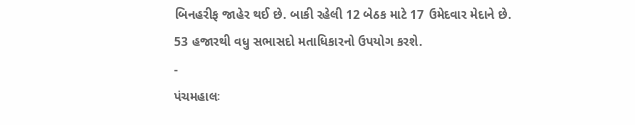બિનહરીફ જાહેર થઈ છે. બાકી રહેલી 12 બેઠક માટે 17 ઉમેદવાર મેદાને છે. 53 હજારથી વધુ સભાસદો મતાધિકારનો ઉપયોગ કરશે.
-
પંચમહાલઃ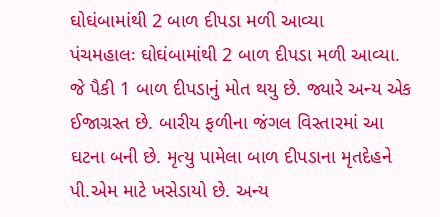ઘોઘંબામાંથી 2 બાળ દીપડા મળી આવ્યા
પંચમહાલઃ ઘોઘંબામાંથી 2 બાળ દીપડા મળી આવ્યા. જે પૈકી 1 બાળ દીપડાનું મોત થયુ છે. જ્યારે અન્ય એક ઈજાગ્રસ્ત છે. બારીય ફળીના જંગલ વિસ્તારમાં આ ઘટના બની છે. મૃત્યુ પામેલા બાળ દીપડાના મૃતદેહને પી.એમ માટે ખસેડાયો છે. અન્ય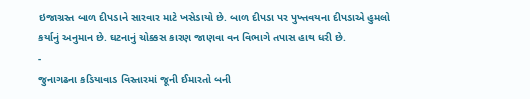ઇજાગ્રસ્ત બાળ દીપડાને સારવાર માટે ખસેડાયો છે. બાળ દીપડા પર પુખ્તવયના દીપડાએ હુમલો કર્યાનું અનુમાન છે. ઘટનાનું ચોક્કસ કારણ જાણવા વન વિભાગે તપાસ હાથ ધરી છે.
-
જુનાગઢના કડિયાવાડ વિસ્તારમાં જૂની ઈમારતો બની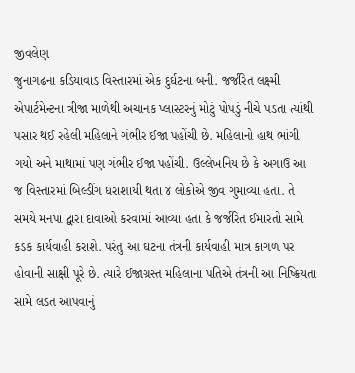જીવલેણ
જુનાગઢના કડિયાવાડ વિસ્તારમાં એક દુર્ઘટના બની. જર્જરિત લક્ષ્મી એપાર્ટમેન્ટના ત્રીજા માળેથી અચાનક પ્લાસ્ટરનું મોટું પોપડું નીચે પડતા ત્યાંથી પસાર થઈ રહેલી મહિલાને ગંભીર ઈજા પહોંચી છે. મહિલાનો હાથ ભાંગી ગયો અને માથામાં પણ ગંભીર ઈજા પહોંચી. ઉલ્લેખનિય છે કે અગાઉ આ જ વિસ્તારમાં બિલ્ડીંગ ધરાશાયી થતા ૪ લોકોએ જીવ ગુમાવ્યા હતા. તે સમયે મનપા દ્વારા દાવાઓ કરવામાં આવ્યા હતા કે જર્જરિત ઈમારતો સામે કડક કાર્યવાહી કરાશે. પરંતુ આ ઘટના તંત્રની કાર્યવાહી માત્ર કાગળ પર હોવાની સાક્ષી પૂરે છે. ત્યારે ઈજાગ્રસ્ત મહિલાના પતિએ તંત્રની આ નિષ્ક્રિયતા સામે લડત આપવાનું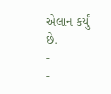એલાન કર્યું છે.
-
-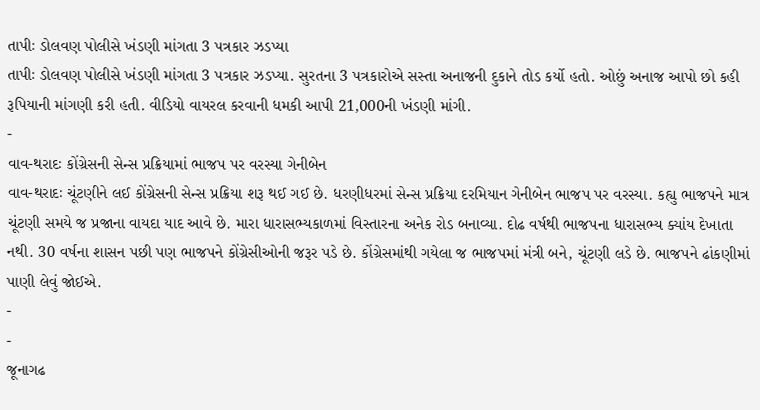તાપીઃ ડોલવણ પોલીસે ખંડણી માંગતા 3 પત્રકાર ઝડપ્યા
તાપીઃ ડોલવણ પોલીસે ખંડણી માંગતા 3 પત્રકાર ઝડપ્યા. સુરતના 3 પત્રકારોએ સસ્તા અનાજની દુકાને તોડ કર્યો હતો. ઓછું અનાજ આપો છો કહી રૂપિયાની માંગણી કરી હતી. વીડિયો વાયરલ કરવાની ધમકી આપી 21,000ની ખંડણી માંગી.
-
વાવ-થરાદઃ કોંગ્રેસની સેન્સ પ્રક્રિયામાં ભાજપ પર વરસ્યા ગેનીબેન
વાવ-થરાદઃ ચૂંટણીને લઈ કોંગ્રેસની સેન્સ પ્રક્રિયા શરૂ થઈ ગઈ છે. ધરણીધરમાં સેન્સ પ્રક્રિયા દરમિયાન ગેનીબેન ભાજપ પર વરસ્યા. કહ્યુ ભાજપને માત્ર ચૂંટણી સમયે જ પ્રજાના વાયદા યાદ આવે છે. મારા ધારાસભ્યકાળમાં વિસ્તારના અનેક રોડ બનાવ્યા. દોઢ વર્ષથી ભાજપના ધારાસભ્ય ક્યાંય દેખાતા નથી. 30 વર્ષના શાસન પછી પણ ભાજપને કોંગ્રેસીઓની જરૂર પડે છે. કોંગ્રેસમાંથી ગયેલા જ ભાજપમાં મંત્રી બને, ચૂંટણી લડે છે. ભાજપને ઢાંકણીમાં પાણી લેવું જોઈએ.
-
-
જૂનાગઢ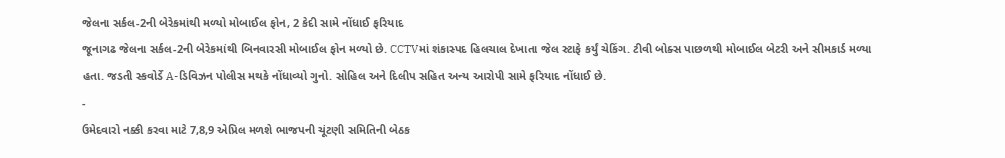જેલના સર્કલ-2ની બેરેકમાંથી મળ્યો મોબાઈલ ફોન, 2 કેદી સામે નોંધાઈ ફરિયાદ
જૂનાગઢ જેલના સર્કલ-2ની બેરેકમાંથી બિનવારસી મોબાઈલ ફોન મળ્યો છે. CCTVમાં શંકાસ્પદ હિલચાલ દેખાતા જેલ સ્ટાફે કર્યું ચેકિંગ. ટીવી બોક્સ પાછળથી મોબાઈલ બેટરી અને સીમકાર્ડ મળ્યા હતા. જડતી સ્કવોર્ડે A-ડિવિઝન પોલીસ મથકે નોંધાવ્યો ગુનો. સોહિલ અને દિલીપ સહિત અન્ય આરોપી સામે ફરિયાદ નોંધાઈ છે.
-
ઉમેદવારો નક્કી કરવા માટે 7,8,9 એપ્રિલ મળશે ભાજપની ચૂંટણી સમિતિની બેઠક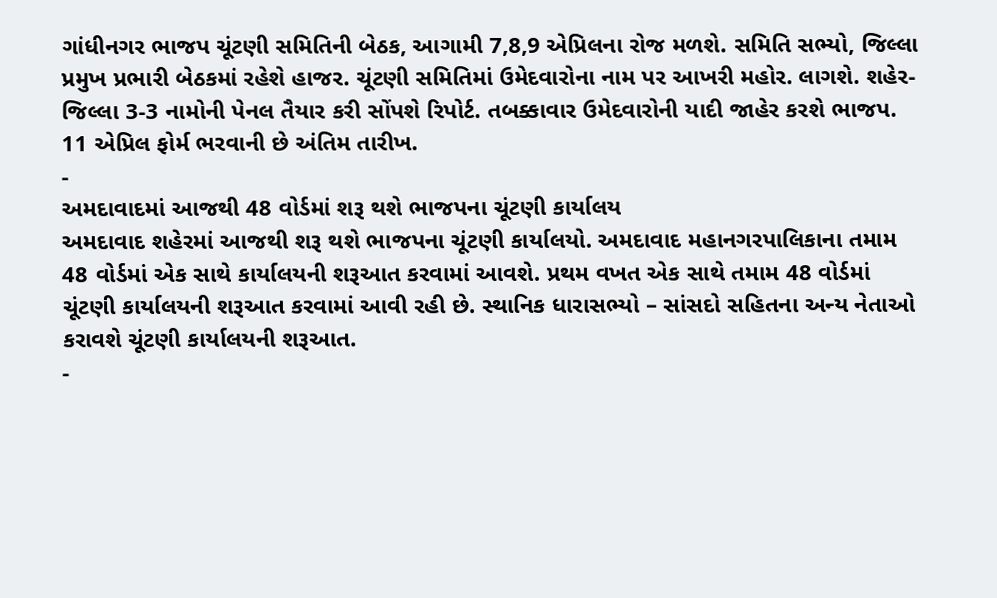ગાંધીનગર ભાજપ ચૂંટણી સમિતિની બેઠક, આગામી 7,8,9 એપ્રિલના રોજ મળશે. સમિતિ સભ્યો, જિલ્લા પ્રમુખ પ્રભારી બેઠકમાં રહેશે હાજર. ચૂંટણી સમિતિમાં ઉમેદવારોના નામ પર આખરી મહોર. લાગશે. શહેર-જિલ્લા 3-3 નામોની પેનલ તૈયાર કરી સોંપશે રિપોર્ટ. તબક્કાવાર ઉમેદવારોની યાદી જાહેર કરશે ભાજપ. 11 એપ્રિલ ફોર્મ ભરવાની છે અંતિમ તારીખ.
-
અમદાવાદમાં આજથી 48 વોર્ડમાં શરૂ થશે ભાજપના ચૂંટણી કાર્યાલય
અમદાવાદ શહેરમાં આજથી શરૂ થશે ભાજપના ચૂંટણી કાર્યાલયો. અમદાવાદ મહાનગરપાલિકાના તમામ 48 વોર્ડમાં એક સાથે કાર્યાલયની શરૂઆત કરવામાં આવશે. પ્રથમ વખત એક સાથે તમામ 48 વોર્ડમાં ચૂંટણી કાર્યાલયની શરૂઆત કરવામાં આવી રહી છે. સ્થાનિક ધારાસભ્યો – સાંસદો સહિતના અન્ય નેતાઓ કરાવશે ચૂંટણી કાર્યાલયની શરૂઆત.
-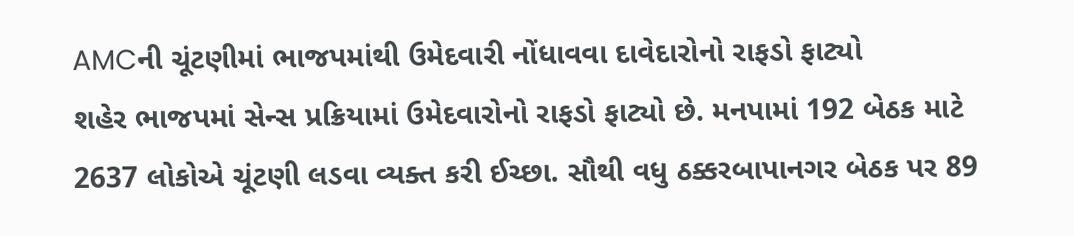AMCની ચૂંટણીમાં ભાજપમાંથી ઉમેદવારી નોંધાવવા દાવેદારોનો રાફડો ફાટ્યો
શહેર ભાજપમાં સેન્સ પ્રક્રિયામાં ઉમેદવારોનો રાફડો ફાટ્યો છે. મનપામાં 192 બેઠક માટે 2637 લોકોએ ચૂંટણી લડવા વ્યક્ત કરી ઈચ્છા. સૌથી વધુ ઠક્કરબાપાનગર બેઠક પર 89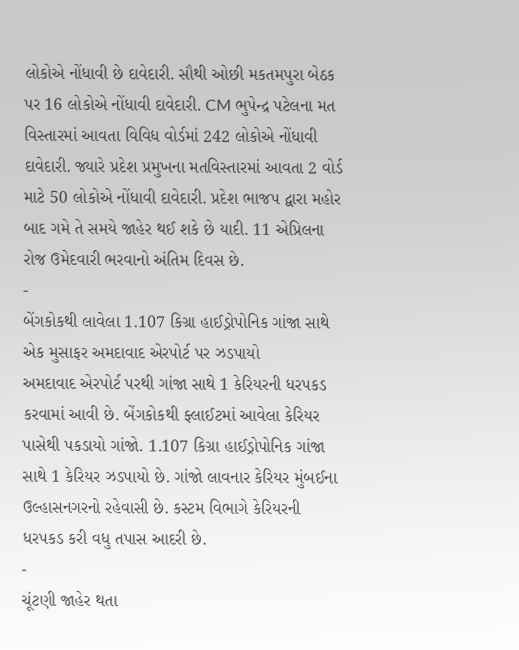લોકોએ નોંધાવી છે દાવેદારી. સૌથી ઓછી મકતમપુરા બેઠક પર 16 લોકોએ નોંધાવી દાવેદારી. CM ભુપેન્દ્ર પટેલના મત વિસ્તારમાં આવતા વિવિધ વોર્ડમાં 242 લોકોએ નોંધાવી દાવેદારી. જ્યારે પ્રદેશ પ્રમુખના મતવિસ્તારમાં આવતા 2 વોર્ડ માટે 50 લોકોએ નોંધાવી દાવેદારી. પ્રદેશ ભાજપ દ્વારા મહોર બાદ ગમે તે સમયે જાહેર થઈ શકે છે યાદી. 11 એપ્રિલના રોજ ઉમેદવારી ભરવાનો અંતિમ દિવસ છે.
-
બેંગકોકથી લાવેલા 1.107 કિગ્રા હાઈડ્રોપોનિક ગાંજા સાથે એક મુસાફર અમદાવાદ એરપોર્ટ પર ઝડપાયો
અમદાવાદ એરપોર્ટ પરથી ગાંજા સાથે 1 કેરિયરની ધરપકડ કરવામાં આવી છે. બેંગકોકથી ફ્લાઈટમાં આવેલા કેરિયર પાસેથી પકડાયો ગાંજો. 1.107 કિગ્રા હાઈડ્રોપોનિક ગાંજા સાથે 1 કેરિયર ઝડપાયો છે. ગાંજો લાવનાર કેરિયર મુંબઈના ઉલ્હાસનગરનો રહેવાસી છે. કસ્ટમ વિભાગે કેરિયરની ધરપકડ કરી વધુ તપાસ આદરી છે.
-
ચૂંટણી જાહેર થતા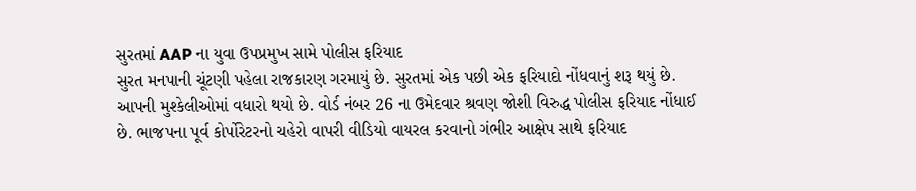સુરતમાં AAP ના યુવા ઉપપ્રમુખ સામે પોલીસ ફરિયાદ
સુરત મનપાની ચૂંટણી પહેલા રાજકારણ ગરમાયું છે. સુરતમાં એક પછી એક ફરિયાદો નોંધવાનું શરૂ થયું છે. આપની મુશ્કેલીઓમાં વધારો થયો છે. વોર્ડ નંબર 26 ના ઉમેદવાર શ્રવણ જોશી વિરુદ્ધ પોલીસ ફરિયાદ નોંધાઈ છે. ભાજપના પૂર્વ કોર્પોરેટરનો ચહેરો વાપરી વીડિયો વાયરલ કરવાનો ગંભીર આક્ષેપ સાથે ફરિયાદ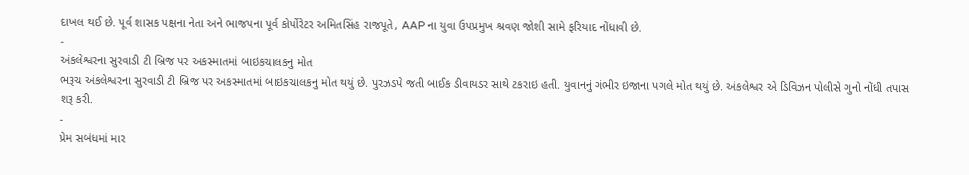દાખલ થઈ છે. પૂર્વ શાસક પક્ષના નેતા અને ભાજપના પૂર્વ કોર્પોરેટર અમિતસિંહ રાજપૂતે, AAP ના યુવા ઉપપ્રમુખ શ્રવણ જોશી સામે ફરિયાદ નોંધાવી છે.
-
અંકલેશ્વરના સુરવાડી ટી બ્રિજ પર અકસ્માતમાં બાઇકચાલકનુ મોત
ભરૂચ અંકલેશ્વરના સુરવાડી ટી બ્રિજ પર અકસ્માતમાં બાઇકચાલકનુ મોત થયું છે. પુરઝડપે જતી બાઈક ડીવાયડર સાથે ટકરાઇ હતી. યુવાનનું ગંભીર ઇજાના પગલે મોત થયું છે. અંકલેશ્વર એ ડિવિઝન પોલીસે ગુનો નોંધી તપાસ શરૂ કરી.
-
પ્રેમ સબંધમાં માર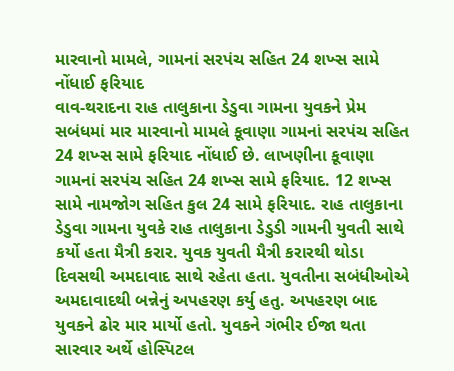મારવાનો મામલે, ગામનાં સરપંચ સહિત 24 શખ્સ સામે નોંધાઈ ફરિયાદ
વાવ-થરાદના રાહ તાલુકાના ડેડુવા ગામના યુવકને પ્રેમ સબંધમાં માર મારવાનો મામલે કૂવાણા ગામનાં સરપંચ સહિત 24 શખ્સ સામે ફરિયાદ નોંધાઈ છે. લાખણીના કૂવાણા ગામનાં સરપંચ સહિત 24 શખ્સ સામે ફરિયાદ. 12 શખ્સ સામે નામજોગ સહિત કુલ 24 સામે ફરિયાદ. રાહ તાલુકાના ડેડુવા ગામના યુવકે રાહ તાલુકાના ડેડુડી ગામની યુવતી સાથે કર્યો હતા મૈત્રી કરાર. યુવક યુવતી મૈત્રી કરારથી થોડા દિવસથી અમદાવાદ સાથે રહેતા હતા. યુવતીના સબંધીઓએ અમદાવાદથી બન્નેનું અપહરણ કર્યુ હતુ. અપહરણ બાદ યુવકને ઢોર માર માર્યો હતો. યુવકને ગંભીર ઈજા થતા સારવાર અર્થે હોસ્પિટલ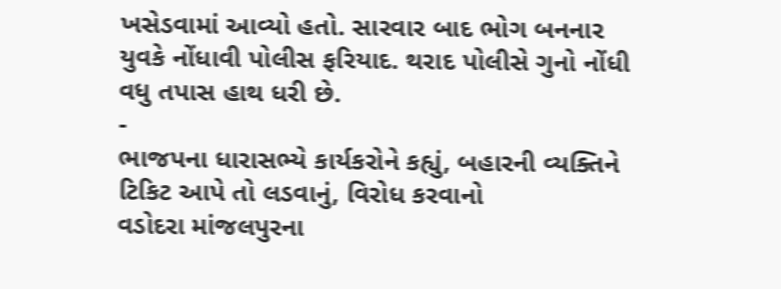ખસેડવામાં આવ્યો હતો. સારવાર બાદ ભોગ બનનાર યુવકે નોંધાવી પોલીસ ફરિયાદ. થરાદ પોલીસે ગુનો નોંધી વધુ તપાસ હાથ ધરી છે.
-
ભાજપના ધારાસભ્યે કાર્યકરોને કહ્યું, બહારની વ્યક્તિને ટિકિટ આપે તો લડવાનું, વિરોધ કરવાનો
વડોદરા માંજલપુરના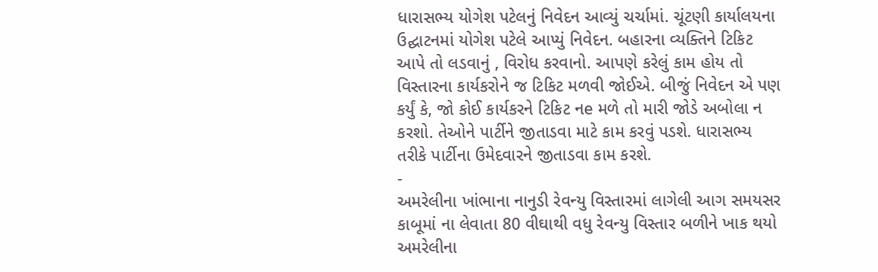ધારાસભ્ય યોગેશ પટેલનું નિવેદન આવ્યું ચર્ચામાં. ચૂંટણી કાર્યાલયના ઉદ્ઘાટનમાં યોગેશ પટેલે આપ્યું નિવેદન. બહારના વ્યક્તિને ટિકિટ આપે તો લડવાનું , વિરોધ કરવાનો. આપણે કરેલું કામ હોય તો વિસ્તારના કાર્યકરોને જ ટિકિટ મળવી જોઈએ. બીજું નિવેદન એ પણ કર્યું કે, જો કોઈ કાર્યકરને ટિકિટ નe મળે તો મારી જોડે અબોલા ન કરશો. તેઓને પાર્ટીને જીતાડવા માટે કામ કરવું પડશે. ધારાસભ્ય તરીકે પાર્ટીના ઉમેદવારને જીતાડવા કામ કરશે.
-
અમરેલીના ખાંભાના નાનુડી રેવન્યુ વિસ્તારમાં લાગેલી આગ સમયસર કાબૂમાં ના લેવાતા 80 વીઘાથી વધુ રેવન્યુ વિસ્તાર બળીને ખાક થયો
અમરેલીના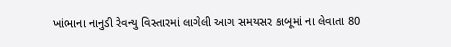ખાંભાના નાનુડી રેવન્યુ વિસ્તારમાં લાગેલી આગ સમયસર કાબૂમાં ના લેવાતા 80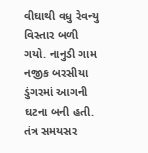વીઘાથી વધુ રેવન્યુ વિસ્તાર બળી ગયો. નાનુડી ગામ નજીક બરસીયા ડુંગરમાં આગની ઘટના બની હતી. તંત્ર સમયસર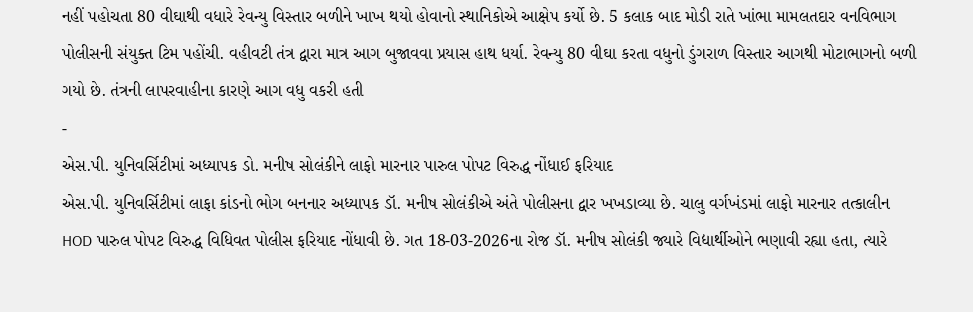નહીં પહોચતા 80 વીઘાથી વધારે રેવન્યુ વિસ્તાર બળીને ખાખ થયો હોવાનો સ્થાનિકોએ આક્ષેપ કર્યો છે. 5 કલાક બાદ મોડી રાતે ખાંભા મામલતદાર વનવિભાગ પોલીસની સંયુક્ત ટિમ પહોંચી. વહીવટી તંત્ર દ્વારા માત્ર આગ બુજાવવા પ્રયાસ હાથ ધર્યા. રેવન્યુ 80 વીઘા કરતા વધુનો ડુંગરાળ વિસ્તાર આગથી મોટાભાગનો બળી ગયો છે. તંત્રની લાપરવાહીના કારણે આગ વધુ વકરી હતી
-
એસ.પી. યુનિવર્સિટીમાં અધ્યાપક ડો. મનીષ સોલંકીને લાફો મારનાર પારુલ પોપટ વિરુદ્ધ નોંધાઈ ફરિયાદ
એસ.પી. યુનિવર્સિટીમાં લાફા કાંડનો ભોગ બનનાર અધ્યાપક ડૉ. મનીષ સોલંકીએ અંતે પોલીસના દ્વાર ખખડાવ્યા છે. ચાલુ વર્ગખંડમાં લાફો મારનાર તત્કાલીન HOD પારુલ પોપટ વિરુદ્ધ વિધિવત પોલીસ ફરિયાદ નોંધાવી છે. ગત 18-03-2026ના રોજ ડૉ. મનીષ સોલંકી જ્યારે વિદ્યાર્થીઓને ભણાવી રહ્યા હતા, ત્યારે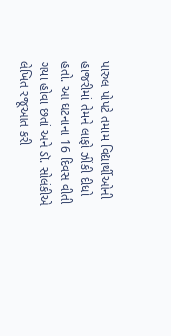પારુલ પોપટે તમામ વિદ્યાર્થીઓની હાજરીમાં તેમને લાફો ઝીંકી દીધો હતો. આ ઘટનાના 16 દિવસ વીતી ગયા હોવા છતાં અને ડૉ. સોલંકીએ લેખિત રજૂઆત કરી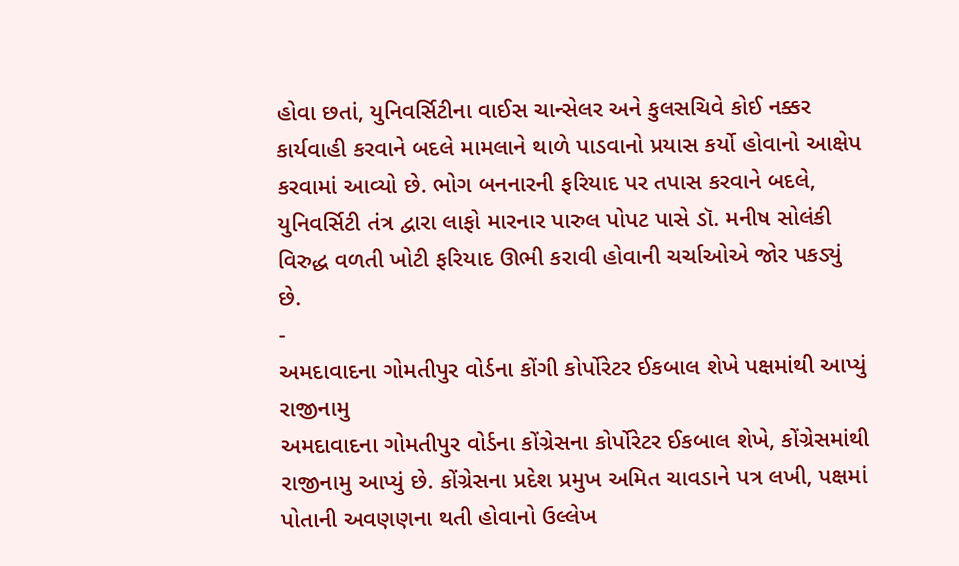હોવા છતાં, યુનિવર્સિટીના વાઈસ ચાન્સેલર અને કુલસચિવે કોઈ નક્કર કાર્યવાહી કરવાને બદલે મામલાને થાળે પાડવાનો પ્રયાસ કર્યો હોવાનો આક્ષેપ કરવામાં આવ્યો છે. ભોગ બનનારની ફરિયાદ પર તપાસ કરવાને બદલે, યુનિવર્સિટી તંત્ર દ્વારા લાફો મારનાર પારુલ પોપટ પાસે ડૉ. મનીષ સોલંકી વિરુદ્ધ વળતી ખોટી ફરિયાદ ઊભી કરાવી હોવાની ચર્ચાઓએ જોર પકડ્યું છે.
-
અમદાવાદના ગોમતીપુર વોર્ડના કોંગી કોર્પોરેટર ઈકબાલ શેખે પક્ષમાંથી આપ્યું રાજીનામુ
અમદાવાદના ગોમતીપુર વોર્ડના કોંગ્રેસના કોર્પોરેટર ઈકબાલ શેખે, કોંગ્રેસમાંથી રાજીનામુ આપ્યું છે. કોંગ્રેસના પ્રદેશ પ્રમુખ અમિત ચાવડાને પત્ર લખી, પક્ષમાં પોતાની અવણણના થતી હોવાનો ઉલ્લેખ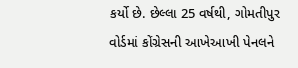કર્યો છે. છેલ્લા 25 વર્ષથી, ગોમતીપુર વોર્ડમાં કોંગ્રેસની આખેઆખી પેનલને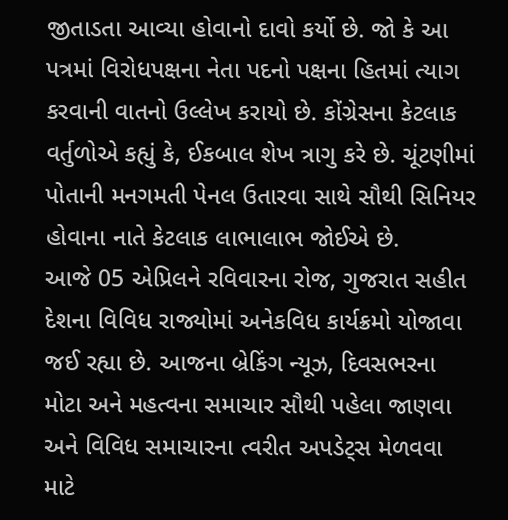જીતાડતા આવ્યા હોવાનો દાવો કર્યો છે. જો કે આ પત્રમાં વિરોધપક્ષના નેતા પદનો પક્ષના હિતમાં ત્યાગ કરવાની વાતનો ઉલ્લેખ કરાયો છે. કોંગ્રેસના કેટલાક વર્તુળોએ કહ્યું કે, ઈકબાલ શેખ ત્રાગુ કરે છે. ચૂંટણીમાં પોતાની મનગમતી પેનલ ઉતારવા સાથે સૌથી સિનિયર હોવાના નાતે કેટલાક લાભાલાભ જોઈએ છે.
આજે 05 એપ્રિલને રવિવારના રોજ, ગુજરાત સહીત દેશના વિવિધ રાજ્યોમાં અનેકવિધ કાર્યક્રમો યોજાવા જઈ રહ્યા છે. આજના બ્રેકિંગ ન્યૂઝ, દિવસભરના મોટા અને મહત્વના સમાચાર સૌથી પહેલા જાણવા અને વિવિધ સમાચારના ત્વરીત અપડેટ્સ મેળવવા માટે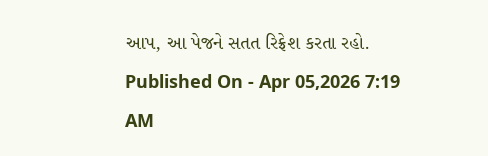આપ, આ પેજને સતત રિફ્રેશ કરતા રહો.
Published On - Apr 05,2026 7:19 AM